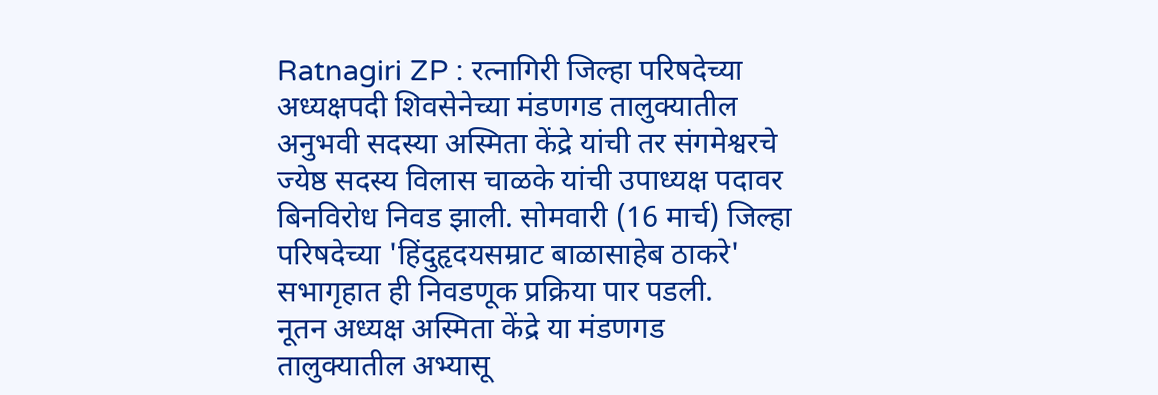Ratnagiri ZP : रत्नागिरी जिल्हा परिषदेच्या अध्यक्षपदी शिवसेनेच्या मंडणगड तालुक्यातील अनुभवी सदस्या अस्मिता केंद्रे यांची तर संगमेश्वरचे ज्येष्ठ सदस्य विलास चाळके यांची उपाध्यक्ष पदावर बिनविरोध निवड झाली. सोमवारी (16 मार्च) जिल्हा परिषदेच्या 'हिंदुहृदयसम्राट बाळासाहेब ठाकरे' सभागृहात ही निवडणूक प्रक्रिया पार पडली.
नूतन अध्यक्ष अस्मिता केंद्रे या मंडणगड तालुक्यातील अभ्यासू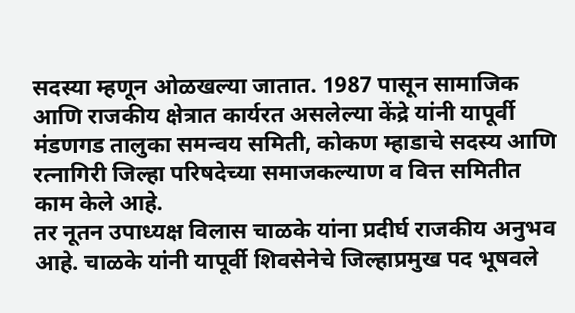सदस्या म्हणून ओळखल्या जातात. 1987 पासून सामाजिक आणि राजकीय क्षेत्रात कार्यरत असलेल्या केंद्रे यांनी यापूर्वी मंडणगड तालुका समन्वय समिती, कोकण म्हाडाचे सदस्य आणि रत्नागिरी जिल्हा परिषदेच्या समाजकल्याण व वित्त समितीत काम केले आहे.
तर नूतन उपाध्यक्ष विलास चाळके यांना प्रदीर्घ राजकीय अनुभव आहे. चाळके यांनी यापूर्वी शिवसेनेचे जिल्हाप्रमुख पद भूषवले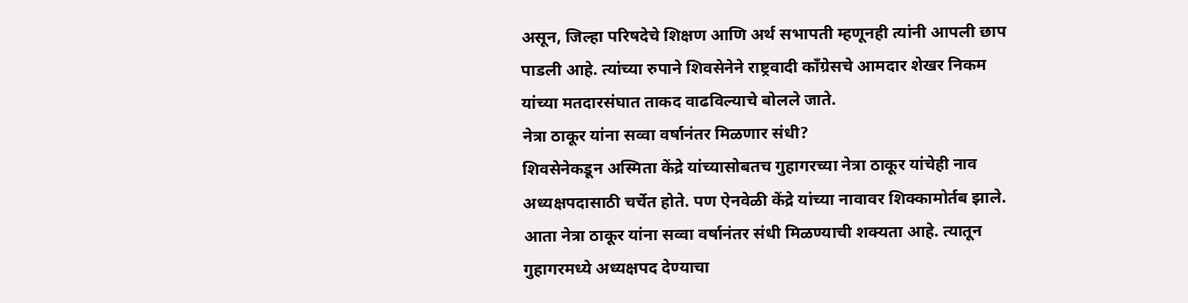असून, जिल्हा परिषदेचे शिक्षण आणि अर्थ सभापती म्हणूनही त्यांनी आपली छाप पाडली आहे. त्यांच्या रुपाने शिवसेनेने राष्ट्रवादी काँग्रेसचे आमदार शेखर निकम यांच्या मतदारसंघात ताकद वाढविल्याचे बोलले जाते.
नेत्रा ठाकूर यांना सव्वा वर्षानंतर मिळणार संधी?
शिवसेनेकडून अस्मिता केंद्रे यांच्यासोबतच गुहागरच्या नेत्रा ठाकूर यांचेही नाव अध्यक्षपदासाठी चर्चेत होते. पण ऐनवेळी केंद्रे यांच्या नावावर शिक्कामोर्तब झाले. आता नेत्रा ठाकूर यांना सव्वा वर्षानंतर संधी मिळण्याची शक्यता आहे. त्यातून गुहागरमध्ये अध्यक्षपद देण्याचा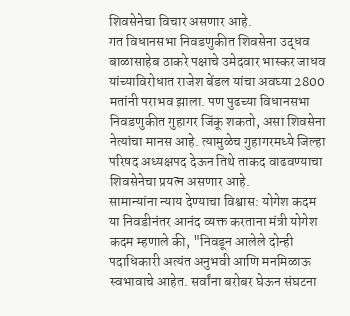शिवसेनेचा विचार असणार आहे.
गत विधानसभा निवडणुकीत शिवसेना उद्धव बाळासाहेब ठाकरे पक्षाचे उमेदवार भास्कर जाधव यांच्याविरोधात राजेश बेंडल यांचा अवघ्या 2800 मतांनी पराभव झाला. पण पुढच्या विधानसभा निवडणुकीत गुहागर जिंकू शकतो, असा शिवसेना नेत्यांचा मानस आहे. त्यामुळेच गुहागरमध्ये जिल्हा परिषद अध्यक्षपद देऊन तिथे ताकद वाढवण्याचा शिवसेनेचा प्रयत्न असणार आहे.
सामान्यांना न्याय देण्याचा विश्वास: योगेश कदम
या निवडीनंतर आनंद व्यक्त करताना मंत्री योगेश कदम म्हणाले की, "निवडून आलेले दोन्ही पदाधिकारी अत्यंत अनुभवी आणि मनमिळाऊ स्वभावाचे आहेत. सर्वांना बरोबर घेऊन संघटना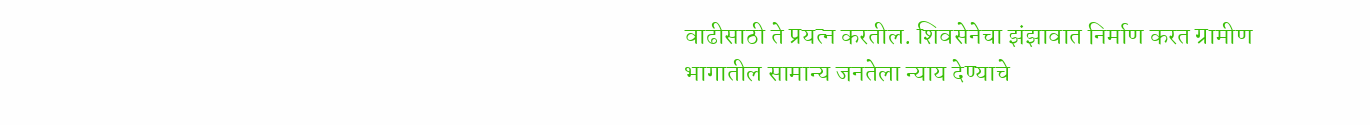वाढीसाठी ते प्रयत्न करतील. शिवसेनेचा झंझावात निर्माण करत ग्रामीण भागातील सामान्य जनतेला न्याय देण्याचे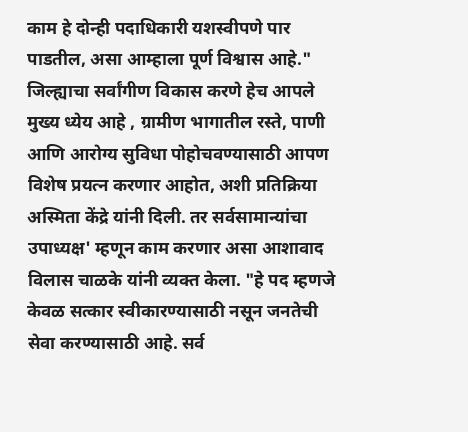काम हे दोन्ही पदाधिकारी यशस्वीपणे पार पाडतील, असा आम्हाला पूर्ण विश्वास आहे."
जिल्ह्याचा सर्वांगीण विकास करणे हेच आपले मुख्य ध्येय आहे , ग्रामीण भागातील रस्ते, पाणी आणि आरोग्य सुविधा पोहोचवण्यासाठी आपण विशेष प्रयत्न करणार आहोत, अशी प्रतिक्रिया अस्मिता केंद्रे यांनी दिली. तर सर्वसामान्यांचा उपाध्यक्ष' म्हणून काम करणार असा आशावाद विलास चाळके यांनी व्यक्त केला. "हे पद म्हणजे केवळ सत्कार स्वीकारण्यासाठी नसून जनतेची सेवा करण्यासाठी आहे. सर्व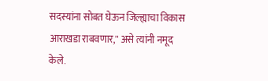सदस्यांना सोबत घेऊन जिल्ह्याचा विकास आराखडा राबवणार," असे त्यांनी नमूद केले.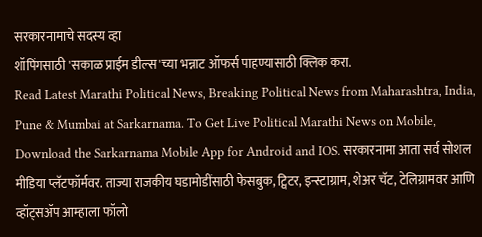सरकारनामाचे सदस्य व्हा
शॉपिंगसाठी 'सकाळ प्राईम डील्स'च्या भन्नाट ऑफर्स पाहण्यासाठी क्लिक करा.
Read Latest Marathi Political News, Breaking Political News from Maharashtra, India, Pune & Mumbai at Sarkarnama. To Get Live Political Marathi News on Mobile, Download the Sarkarnama Mobile App for Android and IOS. सरकारनामा आता सर्व सोशल मीडिया प्लॅटफॉर्मवर. ताज्या राजकीय घडामोडींसाठी फेसबुक, ट्विटर, इन्स्टाग्राम, शेअर चॅट, टेलिग्रामवर आणि व्हॉट्सॲप आम्हाला फॉलो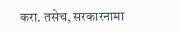करा. तसेच, सरकारनामा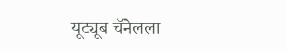यूट्यूब चॅनेलला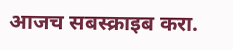आजच सबस्क्राइब करा.